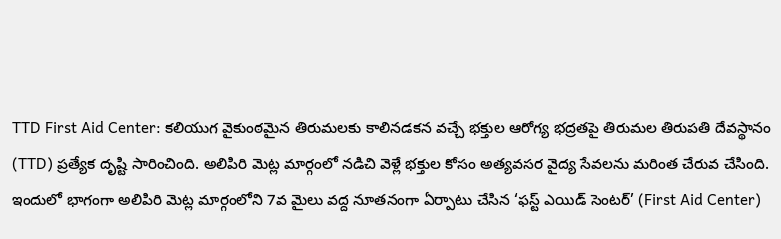TTD First Aid Center: కలియుగ వైకుంఠమైన తిరుమలకు కాలినడకన వచ్చే భక్తుల ఆరోగ్య భద్రతపై తిరుమల తిరుపతి దేవస్థానం (TTD) ప్రత్యేక దృష్టి సారించింది. అలిపిరి మెట్ల మార్గంలో నడిచి వెళ్లే భక్తుల కోసం అత్యవసర వైద్య సేవలను మరింత చేరువ చేసింది. ఇందులో భాగంగా అలిపిరి మెట్ల మార్గంలోని 7వ మైలు వద్ద నూతనంగా ఏర్పాటు చేసిన ‘ఫస్ట్ ఎయిడ్ సెంటర్’ (First Aid Center)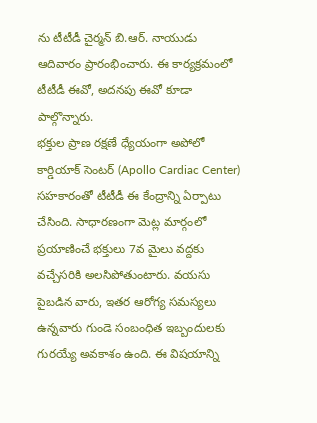ను టీటీడీ చైర్మన్ బి.ఆర్. నాయుడు ఆదివారం ప్రారంభించారు. ఈ కార్యక్రమంలో టీటీడీ ఈవో, అదనపు ఈవో కూడా పాల్గొన్నారు.
భక్తుల ప్రాణ రక్షణే ధ్యేయంగా అపోలో కార్డియాక్ సెంటర్ (Apollo Cardiac Center) సహకారంతో టీటీడీ ఈ కేంద్రాన్ని ఏర్పాటు చేసింది. సాధారణంగా మెట్ల మార్గంలో ప్రయాణించే భక్తులు 7వ మైలు వద్దకు వచ్చేసరికి అలసిపోతుంటారు. వయసు పైబడిన వారు, ఇతర ఆరోగ్య సమస్యలు ఉన్నవారు గుండె సంబంధిత ఇబ్బందులకు గురయ్యే అవకాశం ఉంది. ఈ విషయాన్ని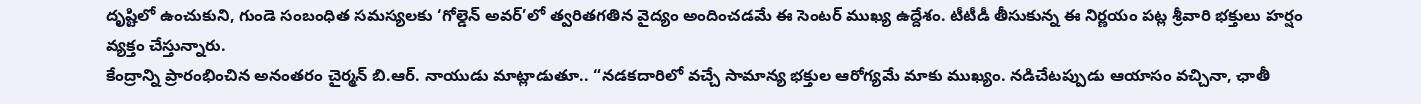దృష్టిలో ఉంచుకుని, గుండె సంబంధిత సమస్యలకు ‘గోల్డెన్ అవర్’లో త్వరితగతిన వైద్యం అందించడమే ఈ సెంటర్ ముఖ్య ఉద్దేశం. టీటీడీ తీసుకున్న ఈ నిర్ణయం పట్ల శ్రీవారి భక్తులు హర్షం వ్యక్తం చేస్తున్నారు.
కేంద్రాన్ని ప్రారంభించిన అనంతరం చైర్మన్ బి.ఆర్. నాయుడు మాట్లాడుతూ.. “నడకదారిలో వచ్చే సామాన్య భక్తుల ఆరోగ్యమే మాకు ముఖ్యం. నడిచేటప్పుడు ఆయాసం వచ్చినా, ఛాతీ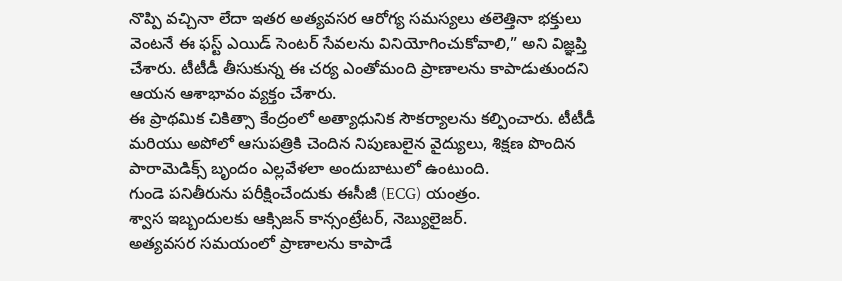నొప్పి వచ్చినా లేదా ఇతర అత్యవసర ఆరోగ్య సమస్యలు తలెత్తినా భక్తులు వెంటనే ఈ ఫస్ట్ ఎయిడ్ సెంటర్ సేవలను వినియోగించుకోవాలి,” అని విజ్ఞప్తి చేశారు. టీటీడీ తీసుకున్న ఈ చర్య ఎంతోమంది ప్రాణాలను కాపాడుతుందని ఆయన ఆశాభావం వ్యక్తం చేశారు.
ఈ ప్రాథమిక చికిత్సా కేంద్రంలో అత్యాధునిక సౌకర్యాలను కల్పించారు. టీటీడీ మరియు అపోలో ఆసుపత్రికి చెందిన నిపుణులైన వైద్యులు, శిక్షణ పొందిన పారామెడిక్స్ బృందం ఎల్లవేళలా అందుబాటులో ఉంటుంది.
గుండె పనితీరును పరీక్షించేందుకు ఈసీజీ (ECG) యంత్రం.
శ్వాస ఇబ్బందులకు ఆక్సిజన్ కాన్సంట్రేటర్, నెబ్యులైజర్.
అత్యవసర సమయంలో ప్రాణాలను కాపాడే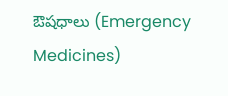ఔషధాలు (Emergency Medicines)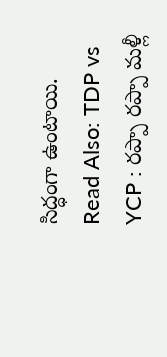సిద్ధంగా ఉంటాయి.
Read Also: TDP vs YCP : రప్పా రప్పా మళ్లీ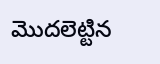మొదలెట్టిన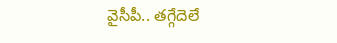వైసీపీ.. తగ్గేదెలే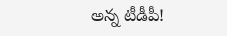అన్న టీడీపీ!